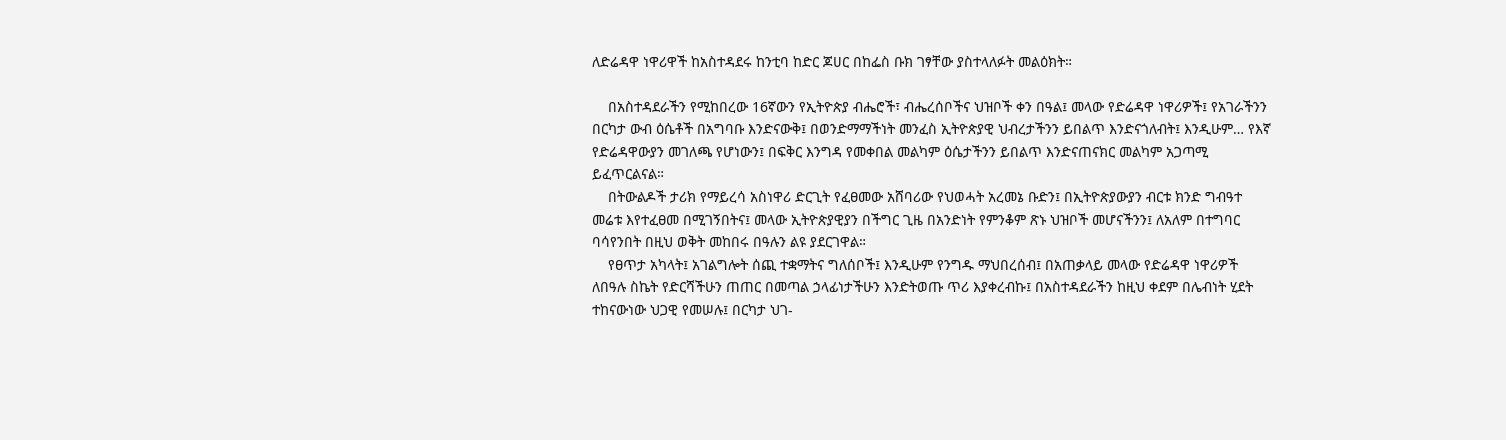ለድሬዳዋ ነዋሪዋች ከአስተዳደሩ ከንቲባ ከድር ጆሀር በከፌስ ቡክ ገፃቸው ያስተላለፉት መልዕክት።

    በአስተዳደራችን የሚከበረው 16ኛውን የኢትዮጵያ ብሔሮች፣ ብሔረሰቦችና ህዝቦች ቀን በዓል፤ መላው የድሬዳዋ ነዋሪዎች፤ የአገራችንን በርካታ ውብ ዕሴቶች በአግባቡ እንድናውቅ፤ በወንድማማችነት መንፈስ ኢትዮጵያዊ ህብረታችንን ይበልጥ እንድናጎለብት፤ እንዲሁም… የእኛ የድሬዳዋውያን መገለጫ የሆነውን፤ በፍቅር እንግዳ የመቀበል መልካም ዕሴታችንን ይበልጥ እንድናጠናክር መልካም አጋጣሚ ይፈጥርልናል።
    በትውልዶች ታሪክ የማይረሳ አስነዋሪ ድርጊት የፈፀመው አሸባሪው የህወሓት አረመኔ ቡድን፤ በኢትዮጵያውያን ብርቱ ክንድ ግብዓተ መሬቱ እየተፈፀመ በሚገኝበትና፤ መላው ኢትዮጵያዊያን በችግር ጊዜ በአንድነት የምንቆም ጽኑ ህዝቦች መሆናችንን፤ ለአለም በተግባር ባሳየንበት በዚህ ወቅት መከበሩ በዓሉን ልዩ ያደርገዋል።
    የፀጥታ አካላት፤ አገልግሎት ሰጪ ተቋማትና ግለሰቦች፤ እንዲሁም የንግዱ ማህበረሰብ፤ በአጠቃላይ መላው የድሬዳዋ ነዋሪዎች ለበዓሉ ስኬት የድርሻችሁን ጠጠር በመጣል ኃላፊነታችሁን እንድትወጡ ጥሪ እያቀረብኩ፤ በአስተዳደራችን ከዚህ ቀደም በሌብነት ሂደት ተከናውነው ህጋዊ የመሠሉ፤ በርካታ ህገ-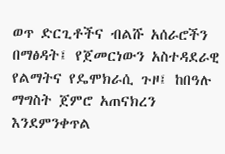ወጥ ድርጊቶችና ብልሹ አሰራሮችን በማፅዳት፤ የጀመርነውን አስተዳደራዊ የልማትና የዴሞክራሲ ጉዞ፤ ከበዓሉ ማግስት ጀምሮ አጠናክረን እንደምንቀጥል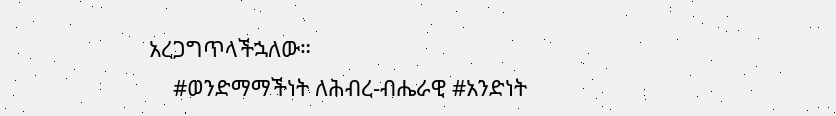አረጋግጥላችኋለው።
    #ወንድማማችነት ለሕብረ-ብሔራዊ #አንድነት